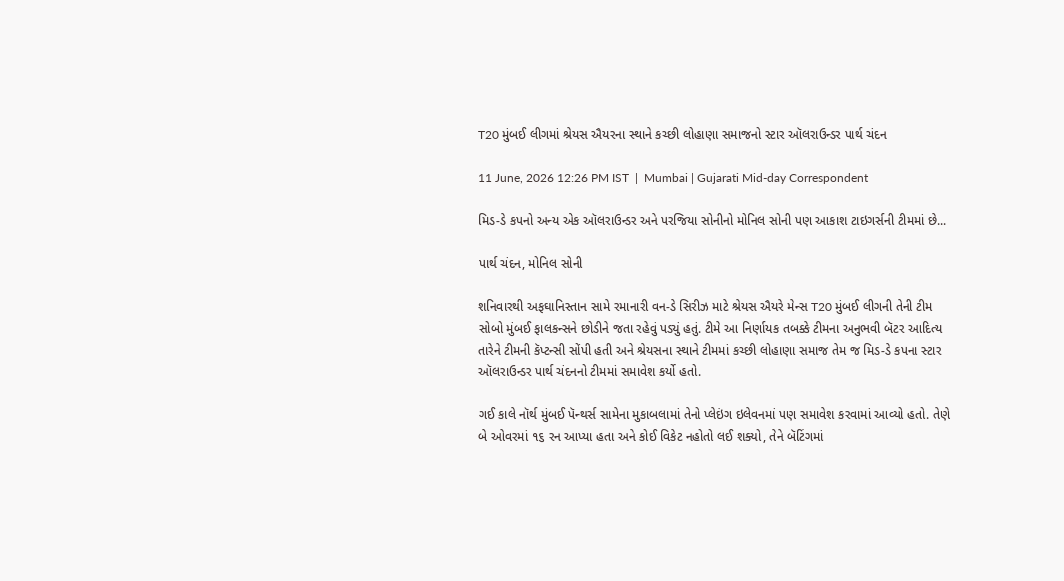T20 મુંબઈ લીગમાં શ્રેયસ ઐયરના સ્થાને કચ્છી લોહાણા સમાજનો સ્ટાર ઑલરાઉન્ડર પાર્થ ચંદન

11 June, 2026 12:26 PM IST  |  Mumbai | Gujarati Mid-day Correspondent

મિડ-ડે કપનો અન્ય એક ઑલરાઉન્ડર અને પરજિયા સોનીનો મોનિલ સોની પણ આકાશ ટાઇગર્સની ટીમમાં છે...

પાર્થ ચંદન, મોનિલ સોની

શનિવારથી અફઘાનિસ્તાન સામે રમાનારી વન-ડે સિરીઝ માટે શ્રેયસ ઐયરે મેન્સ T20 મુંબઈ લીગની તેની ટીમ સોબો મુંબઈ ફાલકન્સને છોડીને જતા રહેવું પડ્યું હતું. ટીમે આ નિર્ણાયક તબક્કે ટીમના અનુભવી બૅટર આદિત્ય તારેને ટીમની કૅપ્ટન્સી સોંપી હતી અને શ્રેયસના સ્થાને ટીમમાં કચ્છી લોહાણા સમાજ તેમ જ મિડ-ડે કપના સ્ટાર ઑલરાઉન્ડર પાર્થ ચંદનનો ટીમમાં સમાવેશ કર્યો હતો.

ગઈ કાલે નૉર્થ મુંબઈ પૅન્થર્સ સામેના મુકાબલામાં તેનો પ્લેઇંગ ઇલેવનમાં પણ સમાવેશ કરવામાં આવ્યો હતો. તેણે બે ઓવરમાં ૧૬ રન આપ્યા હતા અને કોઈ વિકેટ નહોતો લઈ શક્યો, તેને બૅટિંગમાં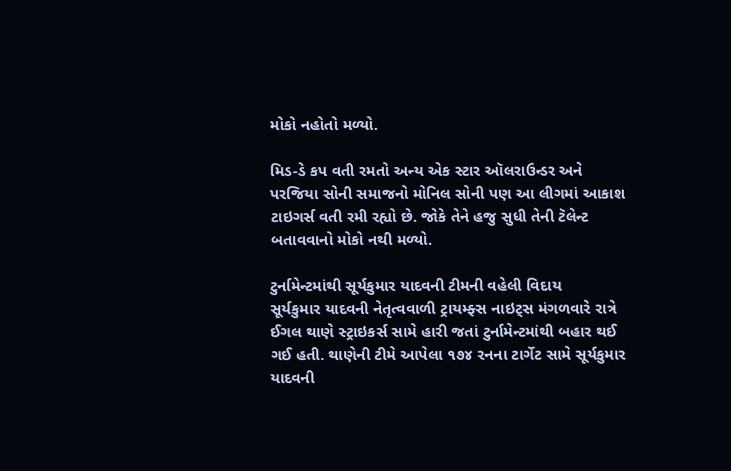મોકો નહોતો મળ્યો.

મિડ-ડે કપ વતી રમતો અન્ય એક સ્ટાર ઑલરાઉન્ડર અને પરજિયા સોની સમાજનો મોનિલ સોની પણ આ લીગમાં આકાશ ટાઇગર્સ વતી રમી રહ્યો છે. જોકે તેને હજુ સુધી તેની ટૅલેન્ટ બતાવવાનો મોકો નથી મળ્યો.

ટુર્નામેન્ટમાંથી સૂર્યકુમાર યાદવની ટીમની વહેલી વિદાય
સૂર્યકુમાર યાદવની નેતૃત્વવાળી ટ્રાયમ્ફ્સ નાઇટ્સ મંગળવારે રાત્રે ઈગલ થાણે સ્ટ્રાઇકર્સ સામે હારી જતાં ટુર્નામેન્ટમાંથી બહાર થઈ ગઈ હતી. થાણેની ટીમે આપેલા ૧૭૪ રનના ટાર્ગેટ સામે સૂર્યકુમાર યાદવની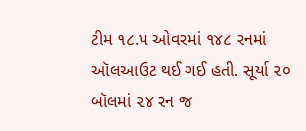ટીમ ૧૮.૫ ઓવરમાં ૧૪૮ રનમાં ઑલઆઉટ થઈ ગઈ હતી. સૂર્યા ૨૦ બૉલમાં ૨૪ રન જ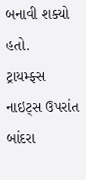બનાવી શક્યો હતો.
ટ્રાયમ્ફ્સ નાઇટ્સ ઉપરાંત બાંદરા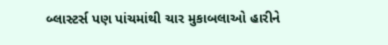બ્લાસ્ટર્સ પણ પાંચમાંથી ચાર મુકાબલાઓ હારીને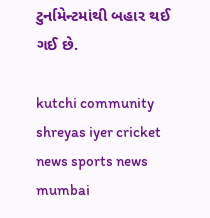ટુર્નામેન્ટમાંથી બહાર થઈ ગઈ છે.

kutchi community shreyas iyer cricket news sports news mumbai